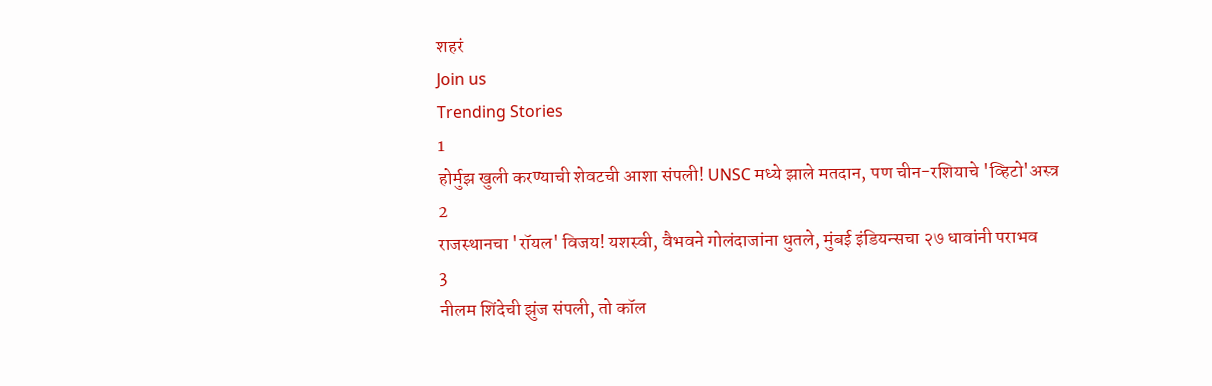शहरं
Join us
Trending Stories
1
होर्मुझ खुली करण्याची शेवटची आशा संपली! UNSC मध्ये झाले मतदान, पण चीन-रशियाचे 'व्हिटो'अस्त्र
2
राजस्थानचा 'रॉयल' विजय! यशस्वी, वैभवने गोलंदाजांना धुतले, मुंबई इंडियन्सचा २७ धावांनी पराभव
3
नीलम शिंदेची झुंज संपली, तो कॉल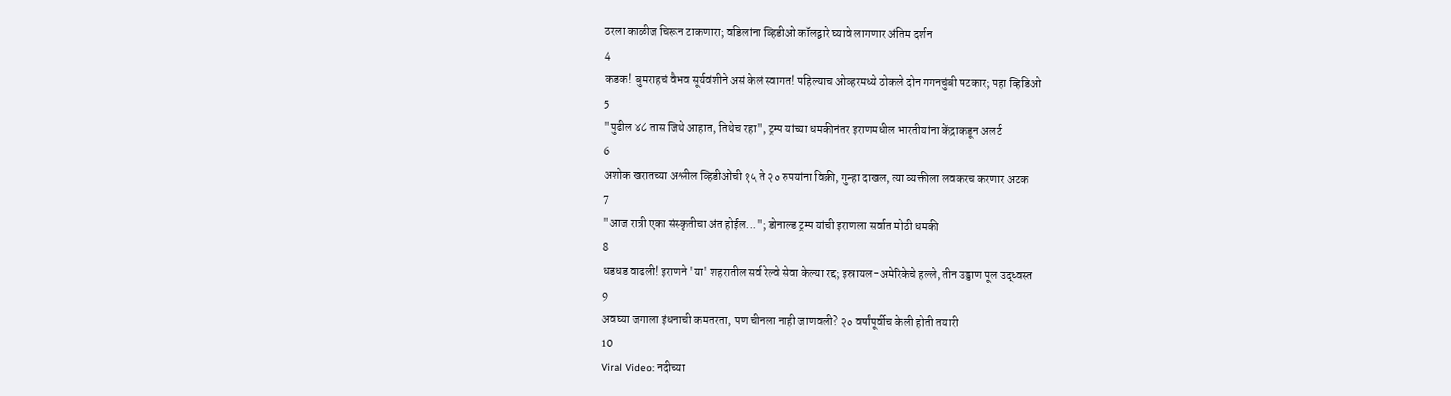ठरला काळीज चिरून टाकणारा; वडिलांना व्हिडीओ कॉलद्वारे घ्यावे लागणार अंतिम दर्शन
4
कडक! बुमराहचं वैभव सूर्यवंशीने असं केलं स्वागत! पहिल्याच ओव्हरमध्ये ठोकले दोन गगनचुंबी षटकार; पहा व्हिडिओ
5
"पुढील ४८ तास जिथे आहात, तिथेच रहा", ट्रम्प यांच्या धमकीनंतर इराणमधील भारतीयांना केंद्राकडून अलर्ट
6
अशोक खरातच्या अश्लील व्हिडीओंची १५ ते २० रुपयांना विक्री, गुन्हा दाखल, त्या व्यक्तीला लवकरच करणार अटक
7
"आज रात्री एका संस्कृतीचा अंत होईल..."; डोनाल्ड ट्रम्प यांची इराणला सर्वात मोठी धमकी
8
धडधड वाढली! इराणने 'या' शहरातील सर्व रेल्वे सेवा केल्या रद्द; इस्रायल-अमेरिकेचे हल्ले, तीन उड्डाण पूल उद्ध्वस्त
9
अवघ्या जगाला इंधनाची कमतरता, पण चीनला नाही जाणवली? २० वर्षांपूर्वीच केली होती तयारी
10
Viral Video: नदीच्या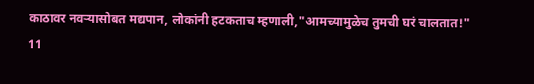काठावर नवऱ्यासोबत मद्यपान, लोकांनी हटकताच म्हणाली,"आमच्यामुळेच तुमची घरं चालतात!"
11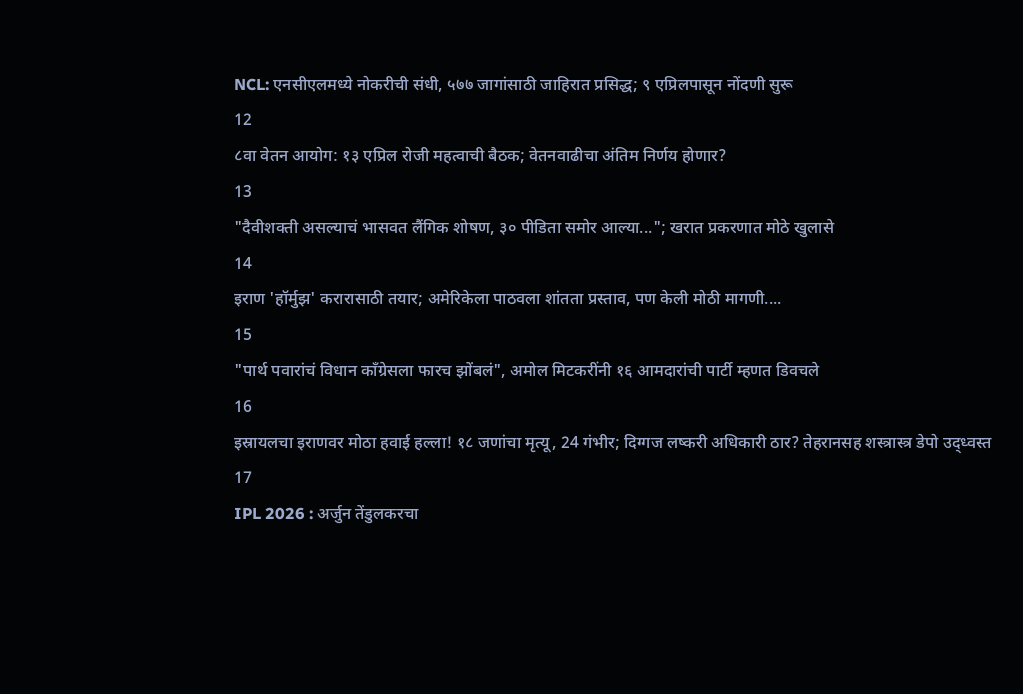NCL: एनसीएलमध्ये नोकरीची संधी, ५७७ जागांसाठी जाहिरात प्रसिद्ध; ९ एप्रिलपासून नोंदणी सुरू
12
८वा वेतन आयोग: १३ एप्रिल रोजी महत्वाची बैठक; वेतनवाढीचा अंतिम निर्णय होणार?
13
"दैवीशक्ती असल्याचं भासवत लैंगिक शोषण, ३० पीडिता समोर आल्या..."; खरात प्रकरणात मोठे खुलासे
14
इराण 'हॉर्मुझ' करारासाठी तयार; अमेरिकेला पाठवला शांतता प्रस्ताव, पण केली मोठी मागणी....
15
"पार्थ पवारांचं विधान काँग्रेसला फारच झोंबलं", अमोल मिटकरींनी १६ आमदारांची पार्टी म्हणत डिवचले
16
इस्रायलचा इराणवर मोठा हवाई हल्ला! १८ जणांचा मृत्यू, 24 गंभीर; दिग्गज लष्करी अधिकारी ठार? तेहरानसह शस्त्रास्त्र डेपो उद्ध्वस्त
17
IPL 2026 : अर्जुन तेंडुलकरचा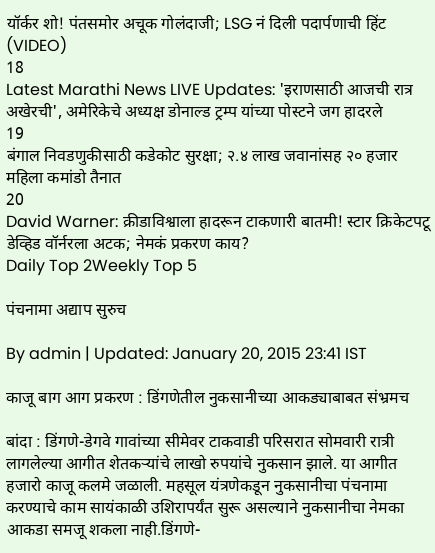यॉर्कर शो! पंतसमोर अचूक गोलंदाजी; LSG नं दिली पदार्पणाची हिंट (VIDEO)
18
Latest Marathi News LIVE Updates: 'इराणसाठी आजची रात्र अखेरची', अमेरिकेचे अध्यक्ष डोनाल्ड ट्रम्प यांच्या पोस्टने जग हादरले
19
बंगाल निवडणुकीसाठी कडेकोट सुरक्षा; २.४ लाख जवानांसह २० हजार महिला कमांडो तैनात
20
David Warner: क्रीडाविश्वाला हादरून टाकणारी बातमी! स्टार क्रिकेटपटू डेव्हिड वॉर्नरला अटक; नेमकं प्रकरण काय?
Daily Top 2Weekly Top 5

पंचनामा अद्याप सुरुच

By admin | Updated: January 20, 2015 23:41 IST

काजू बाग आग प्रकरण : डिंगणेतील नुकसानीच्या आकड्याबाबत संभ्रमच

बांदा : डिंगणे-डेगवे गावांच्या सीमेवर टाकवाडी परिसरात सोमवारी रात्री लागलेल्या आगीत शेतकऱ्यांचे लाखो रुपयांचे नुकसान झाले. या आगीत हजारो काजू कलमे जळाली. महसूल यंत्रणेकडून नुकसानीचा पंचनामा करण्याचे काम सायंकाळी उशिरापर्यंत सुरू असल्याने नुकसानीचा नेमका आकडा समजू शकला नाही.डिंगणे-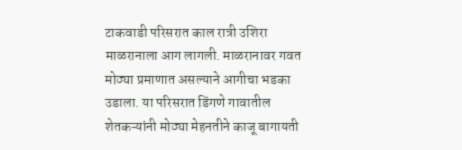टाकवाडी परिसरात काल रात्री उशिरा माळरानाला आग लागली. माळरानावर गवत मोठ्या प्रमाणात असल्याने आगीचा भडका उडाला. या परिसरात डिंगणे गावातील शेतकऱ्यांनी मोठ्या मेहनतीने काजू बागायती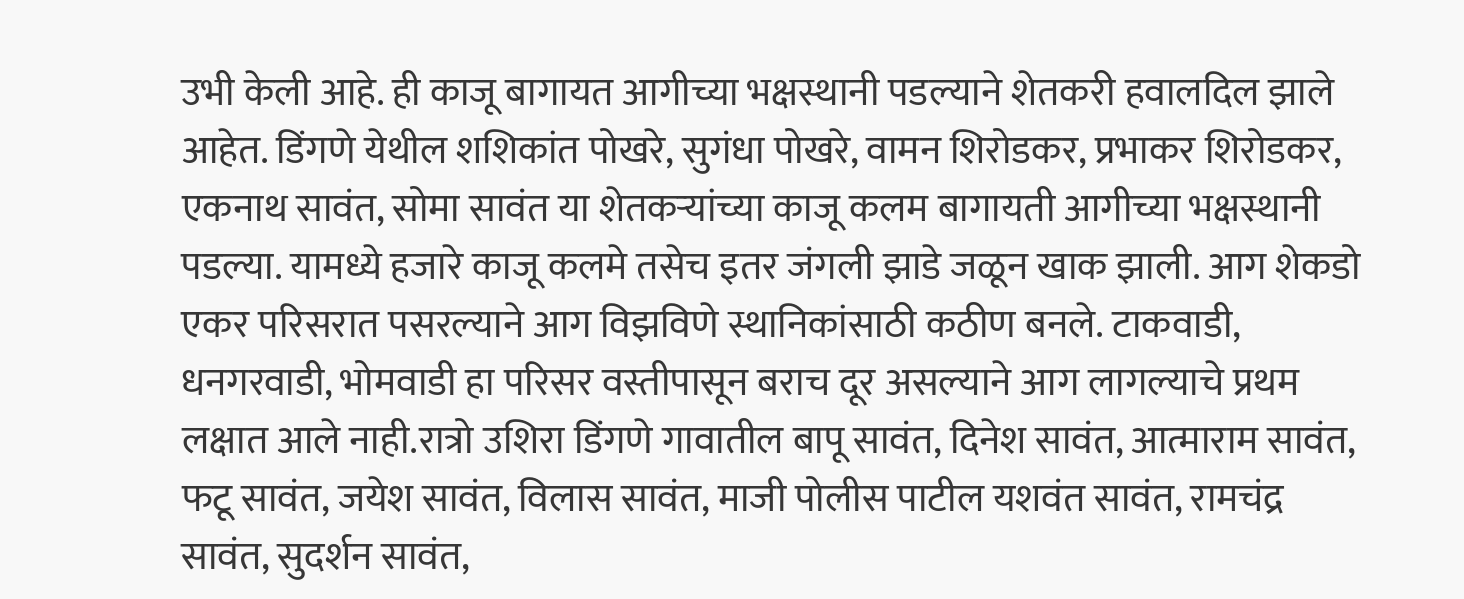उभी केली आहे. ही काजू बागायत आगीच्या भक्षस्थानी पडल्याने शेतकरी हवालदिल झाले आहेत. डिंगणे येथील शशिकांत पोखरे, सुगंधा पोखरे, वामन शिरोडकर, प्रभाकर शिरोडकर, एकनाथ सावंत, सोमा सावंत या शेतकऱ्यांच्या काजू कलम बागायती आगीच्या भक्षस्थानी पडल्या. यामध्ये हजारे काजू कलमे तसेच इतर जंगली झाडे जळून खाक झाली. आग शेकडो एकर परिसरात पसरल्याने आग विझविणे स्थानिकांसाठी कठीण बनले. टाकवाडी, धनगरवाडी, भोमवाडी हा परिसर वस्तीपासून बराच दूर असल्याने आग लागल्याचे प्रथम लक्षात आले नाही.रात्रो उशिरा डिंगणे गावातील बापू सावंत, दिनेश सावंत, आत्माराम सावंत, फटू सावंत, जयेश सावंत, विलास सावंत, माजी पोलीस पाटील यशवंत सावंत, रामचंद्र सावंत, सुदर्शन सावंत,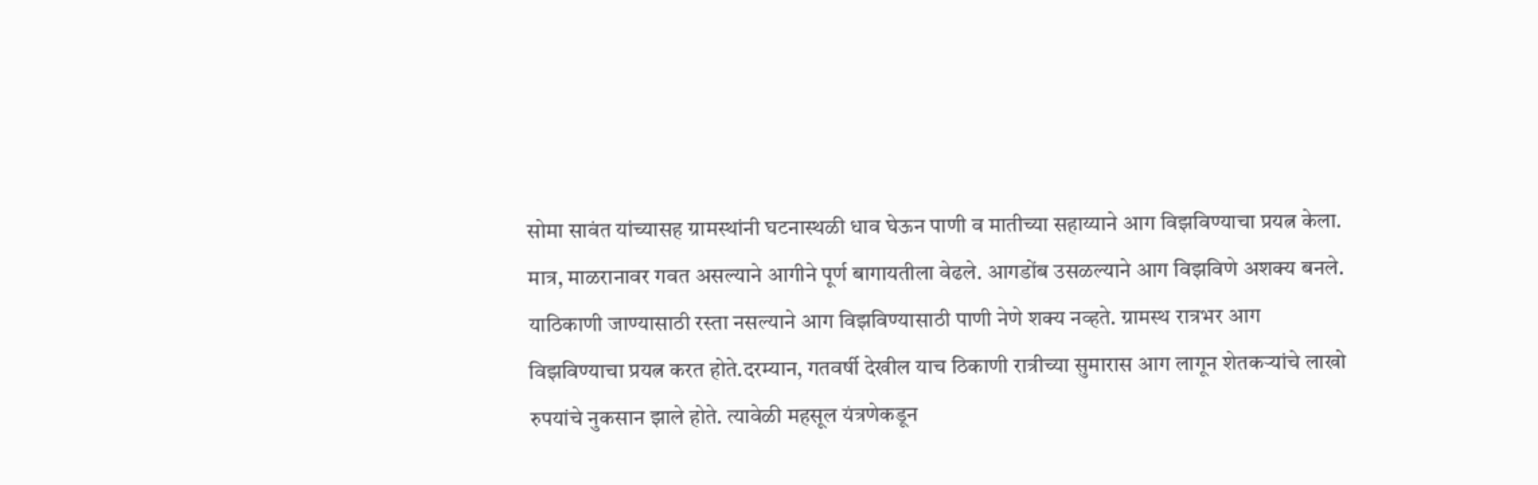सोमा सावंत यांच्यासह ग्रामस्थांनी घटनास्थळी धाव घेऊन पाणी व मातीच्या सहाय्याने आग विझविण्याचा प्रयत्न केला. मात्र, माळरानावर गवत असल्याने आगीने पूर्ण बागायतीला वेढले. आगडोंब उसळल्याने आग विझविणे अशक्य बनले. याठिकाणी जाण्यासाठी रस्ता नसल्याने आग विझविण्यासाठी पाणी नेणे शक्य नव्हते. ग्रामस्थ रात्रभर आग विझविण्याचा प्रयत्न करत होते.दरम्यान, गतवर्षी देखील याच ठिकाणी रात्रीच्या सुमारास आग लागून शेतकऱ्यांचे लाखो रुपयांचे नुकसान झाले होते. त्यावेळी महसूल यंत्रणेकडून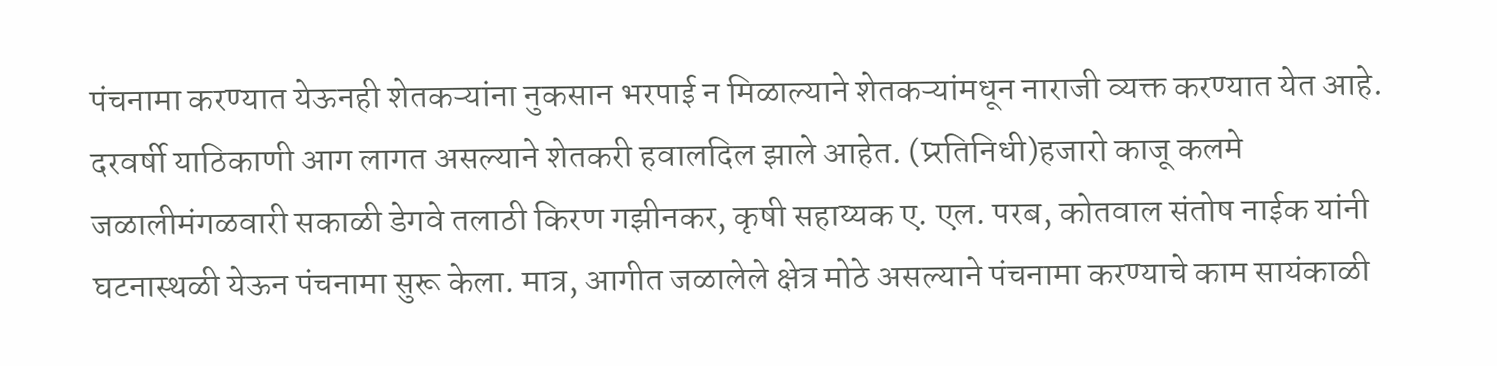पंचनामा करण्यात येऊनही शेतकऱ्यांना नुकसान भरपाई न मिळाल्याने शेतकऱ्यांमधून नाराजी व्यक्त करण्यात येत आहे. दरवर्षी याठिकाणी आग लागत असल्याने शेतकरी हवालदिल झाले आहेत. (प्र्रतिनिधी)हजारो काजू कलमे जळालीमंगळवारी सकाळी डेगवे तलाठी किरण गझीनकर, कृषी सहाय्यक ए. एल. परब, कोतवाल संतोष नाईक यांनी घटनास्थळी येऊन पंचनामा सुरू केला. मात्र, आगीत जळालेले क्षेत्र मोठे असल्याने पंचनामा करण्याचे काम सायंकाळी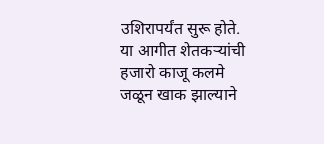उशिरापर्यंत सुरू होते. या आगीत शेतकऱ्यांची हजारो काजू कलमे जळून खाक झाल्याने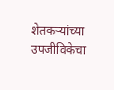शेतकऱ्यांच्या उपजीविकेचा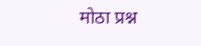मोठा प्रश्न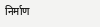निर्माण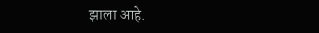झाला आहे.